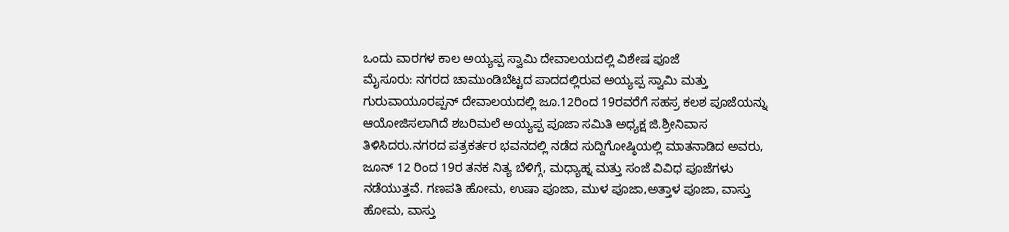ಒಂದು ವಾರಗಳ ಕಾಲ ಅಯ್ಯಪ್ಪ ಸ್ವಾಮಿ ದೇವಾಲಯದಲ್ಲಿ ವಿಶೇಷ ಪೂಜೆ
ಮೈಸೂರು: ನಗರದ ಚಾಮುಂಡಿಬೆಟ್ಟದ ಪಾದದಲ್ಲಿರುವ ಅಯ್ಯಪ್ಪ ಸ್ವಾಮಿ ಮತ್ತು ಗುರುವಾಯೂರಪ್ಪನ್ ದೇವಾಲಯದಲ್ಲಿ ಜೂ.12ರಿಂದ 19ರವರೆಗೆ ಸಹಸ್ರ ಕಲಶ ಪೂಜೆಯನ್ನು ಆಯೋಜಿಸಲಾಗಿದೆ ಶಬರಿಮಲೆ ಅಯ್ಯಪ್ಪ ಪೂಜಾ ಸಮಿತಿ ಅಧ್ಯಕ್ಷ ಜಿ.ಶ್ರೀನಿವಾಸ ತಿಳಿಸಿದರು.ನಗರದ ಪತ್ರಕರ್ತರ ಭವನದಲ್ಲಿ ನಡೆದ ಸುದ್ದಿಗೋಷ್ಠಿಯಲ್ಲಿ ಮಾತನಾಡಿದ ಅವರು, ಜೂನ್ 12 ರಿಂದ 19ರ ತನಕ ನಿತ್ಯ ಬೆಳಿಗ್ಗೆ, ಮಧ್ಯಾಹ್ನ ಮತ್ತು ಸಂಜೆ ವಿವಿಧ ಪೂಜೆಗಳು ನಡೆಯುತ್ತವೆ. ಗಣಪತಿ ಹೋಮ, ಉಷಾ ಪೂಜಾ, ಮುಳ ಪೂಜಾ,ಅತ್ತಾಳ ಪೂಜಾ, ವಾಸ್ತು ಹೋಮ, ವಾಸ್ತು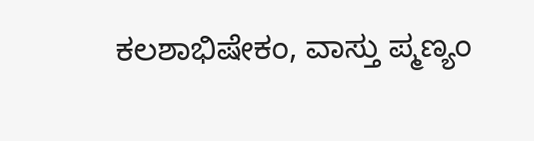ಕಲಶಾಭಿಷೇಕಂ, ವಾಸ್ತು ಪ್ಮಣ್ಯಂ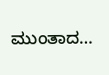ಮುಂತಾದ…